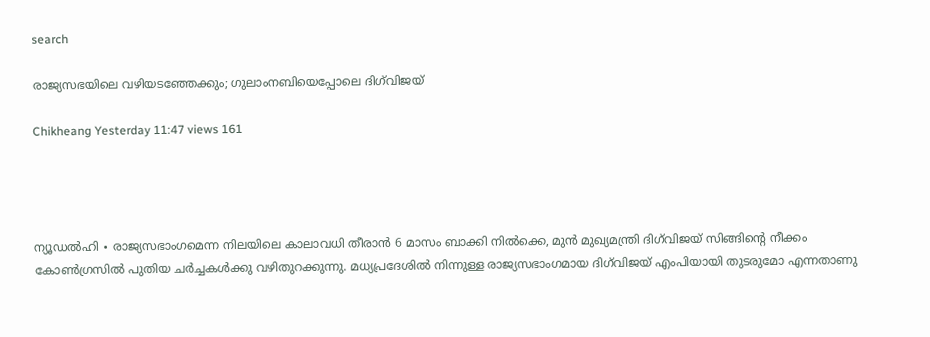search

രാജ്യസഭയിലെ വഴിയടഞ്ഞേക്കും; ഗുലാംനബിയെപ്പോലെ ദിഗ്‌വിജയ്

Chikheang Yesterday 11:47 views 161




ന്യൂഡൽഹി ∙ രാജ്യസഭാംഗമെന്ന നിലയിലെ കാലാവധി തീരാൻ 6 മാസം ബാക്കി നിൽക്കെ, മുൻ മുഖ്യമന്ത്രി ദിഗ്‌വിജയ് സിങ്ങിന്റെ നീക്കം കോൺഗ്രസിൽ പുതിയ ചർച്ചകൾക്കു വഴിതുറക്കുന്നു. മധ്യപ്രദേശിൽ നിന്നുള്ള രാജ്യസഭാംഗമായ ദിഗ്‌വിജയ് എംപിയായി തുടരുമോ എന്നതാണു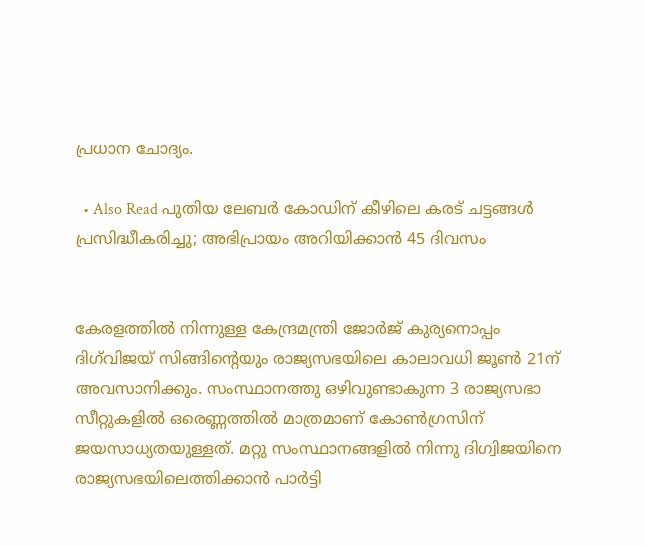പ്രധാന ചോദ്യം.

  • Also Read പുതിയ ലേബർ കോഡിന് കീഴിലെ കരട് ചട്ടങ്ങൾ പ്രസിദ്ധീകരിച്ചു; അഭിപ്രായം അറിയിക്കാൻ 45 ദിവസം


കേരളത്തിൽ നിന്നുള്ള കേന്ദ്രമന്ത്രി ജോർജ് കുര്യനൊപ്പം ദിഗ്‌വിജയ് സിങ്ങിന്റെയും രാജ്യസഭയിലെ കാലാവധി ജൂൺ 21ന് അവസാനിക്കും. സംസ്ഥാനത്തു ഒഴിവുണ്ടാകുന്ന 3 രാജ്യസഭാ സീറ്റുകളിൽ ഒരെണ്ണത്തിൽ മാത്രമാണ് കോൺഗ്രസിന് ജയസാധ്യതയുള്ളത്. മറ്റു സംസ്ഥാനങ്ങളിൽ നിന്നു ദിഗ്വിജയിനെ രാജ്യസഭയിലെത്തിക്കാൻ പാർട്ടി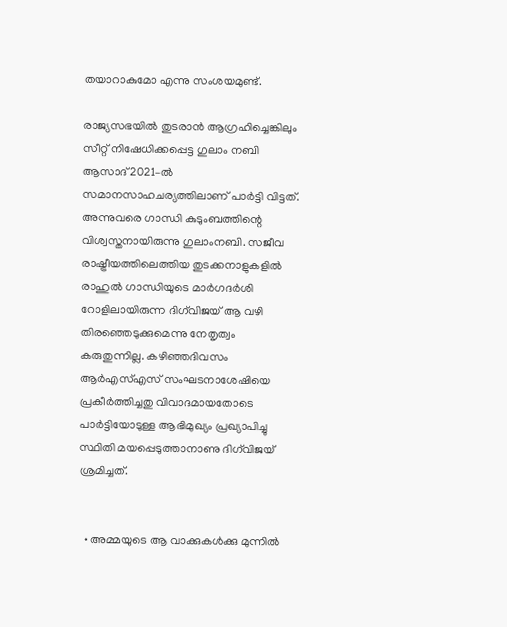തയാറാകുമോ എന്നു സംശയമുണ്ട്.

രാജ്യസഭയിൽ തുടരാൻ ആഗ്രഹിച്ചെങ്കിലും സീറ്റ് നിഷേധിക്കപ്പെട്ട ഗുലാം നബി ആസാദ് 2021–ൽ സമാനസാഹചര്യത്തിലാണ് പാർട്ടി വിട്ടത്. അന്നുവരെ ഗാന്ധി കുടുംബത്തിന്റെ വിശ്വസ്തനായിരുന്നു ഗുലാംനബി. സജീവ രാഷ്ട്രീയത്തിലെത്തിയ തുടക്കനാളുകളിൽ രാഹുൽ ഗാന്ധിയുടെ മാർഗദർശി റോളിലായിരുന്ന ദിഗ്‌വിജയ് ആ വഴി തിരഞ്ഞെടുക്കുമെന്നു നേതൃത്വം കരുതുന്നില്ല. കഴിഞ്ഞദിവസം ആർഎസ്എസ് സംഘടനാശേഷിയെ പ്രകീർത്തിച്ചതു വിവാദമായതോടെ പാർട്ടിയോടുള്ള ആഭിമുഖ്യം പ്രഖ്യാപിച്ചു സ്ഥിതി മയപ്പെടുത്താനാണു ദിഗ്‌വിജയ് ശ്രമിച്ചത്.


  • അമ്മയുടെ ആ വാക്കുകൾക്കു മുന്നില്‍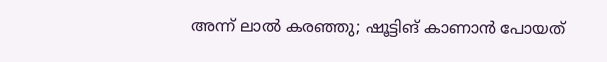അന്ന് ലാൽ കരഞ്ഞു; ഷൂട്ടിങ് കാണാൻ പോയത്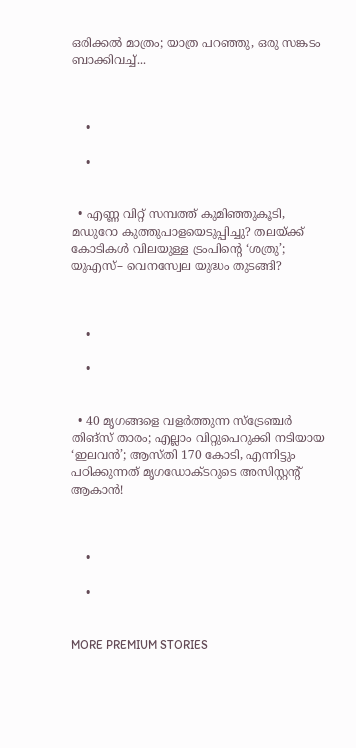ഒരിക്കൽ മാത്രം; യാത്ര പറഞ്ഞു, ഒരു സങ്കടം ബാക്കിവച്ച്...



    •

    •


  • എണ്ണ വിറ്റ് സമ്പത്ത് കുമിഞ്ഞുകൂടി, മഡുറോ കുത്തുപാളയെടുപ്പിച്ചു? തലയ്ക്ക് കോടികൾ വിലയുള്ള ട്രംപിന്റെ ‘ശത്രു’; യുഎസ്– വെനസ്വേല യുദ്ധം തുടങ്ങി?



    •

    •


  • 40 മൃഗങ്ങളെ വളർത്തുന്ന സ്ട്രേഞ്ചർ തിങ്സ് താരം; എല്ലാം വിറ്റുപെറുക്കി നടിയായ ‘ഇലവൻ’; ആസ്തി 170 കോടി, എന്നിട്ടും പഠിക്കുന്നത് മൃഗഡോക്ടറുടെ അസിസ്റ്റന്റ് ആകാൻ!



    •

    •


MORE PREMIUM STORIES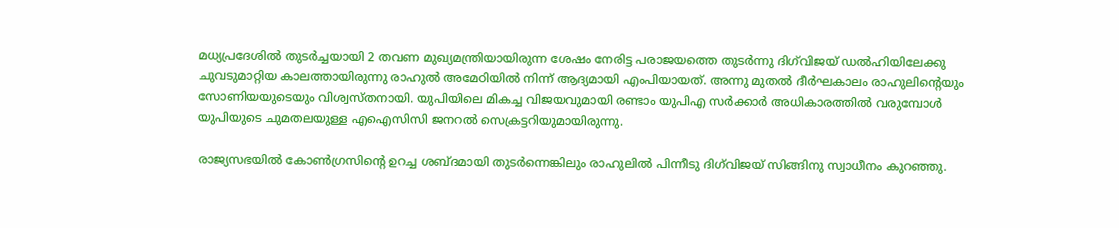മധ്യപ്രദേശിൽ തുടർച്ചയായി 2 തവണ മുഖ്യമന്ത്രിയായിരുന്ന ശേഷം നേരിട്ട പരാജയത്തെ തുടർന്നു ദിഗ്‌വിജയ് ഡൽഹിയിലേക്കു ചുവടുമാറ്റിയ കാലത്തായിരുന്നു രാഹുൽ അമേഠിയിൽ നിന്ന് ആദ്യമായി എംപിയായത്. അന്നു മുതൽ ദീർഘകാലം രാഹുലിന്റെയും സോണിയയുടെയും വിശ്വസ്തനായി. യുപിയിലെ മികച്ച വിജയവുമായി രണ്ടാം യുപിഎ സർക്കാർ അധികാരത്തിൽ വരുമ്പോൾ യുപിയുടെ ചുമതലയുള്ള എഐസിസി ജനറൽ സെക്രട്ടറിയുമായിരുന്നു.

രാജ്യസഭയിൽ കോൺഗ്രസിന്റെ ഉറച്ച ശബ്ദമായി തുടർന്നെങ്കിലും രാഹുലിൽ പിന്നീടു ദിഗ്‌വിജയ് സിങ്ങിനു സ്വാധീനം കുറഞ്ഞു.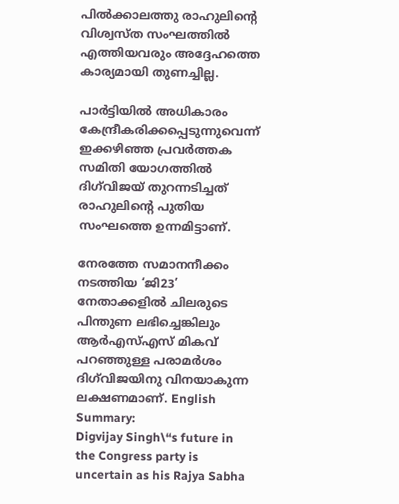പിൽക്കാലത്തു രാഹുലിന്റെ വിശ്വസ്ത സംഘത്തിൽ എത്തിയവരും അദ്ദേഹത്തെ കാര്യമായി തുണച്ചില്ല.

പാർട്ടിയിൽ അധികാരം കേന്ദ്രീകരിക്കപ്പെടുന്നുവെന്ന് ഇക്കഴിഞ്ഞ പ്രവർത്തക സമിതി യോഗത്തിൽ ദിഗ്‌വിജയ് തുറന്നടിച്ചത് രാഹുലിന്റെ പുതിയ സംഘത്തെ ഉന്നമിട്ടാണ്.

നേരത്തേ സമാനനീക്കം നടത്തിയ ‘ജി23’ നേതാക്കളിൽ ചിലരുടെ പിന്തുണ ലഭിച്ചെങ്കിലും ആർഎസ്എസ് മികവ് പറഞ്ഞുള്ള പരാമർശം ദിഗ്‌വിജയിനു വിനയാകുന്ന ലക്ഷണമാണ്. English Summary:
Digvijay Singh\“s future in the Congress party is uncertain as his Rajya Sabha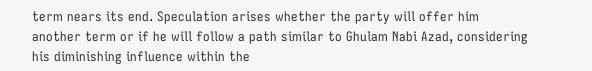term nears its end. Speculation arises whether the party will offer him another term or if he will follow a path similar to Ghulam Nabi Azad, considering his diminishing influence within the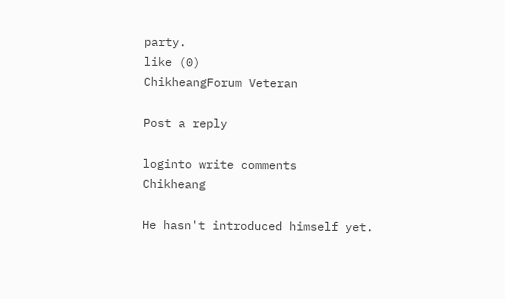party.
like (0)
ChikheangForum Veteran

Post a reply

loginto write comments
Chikheang

He hasn't introduced himself yet.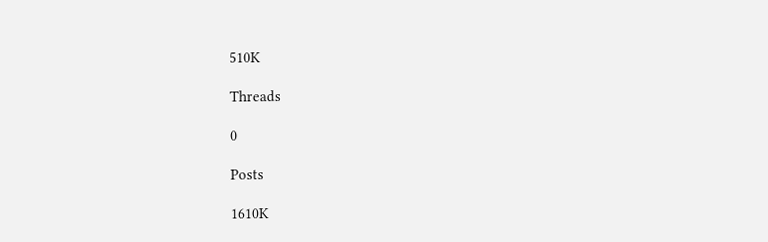510K

Threads

0

Posts

1610K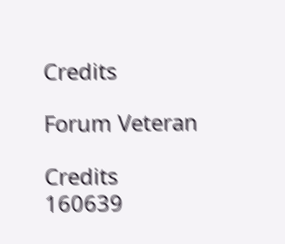Credits

Forum Veteran

Credits
160639